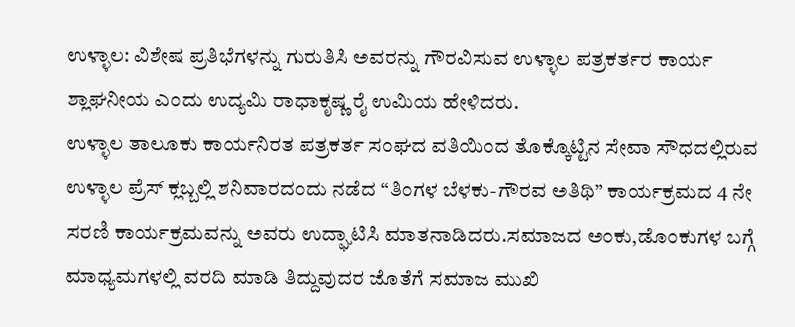ಉಳ್ಳಾಲ: ವಿಶೇಷ ಪ್ರತಿಭೆಗಳನ್ನು ಗುರುತಿಸಿ ಅವರನ್ನು ಗೌರವಿಸುವ ಉಳ್ಳಾಲ ಪತ್ರಕರ್ತರ ಕಾರ್ಯ ಶ್ಲಾಘನೀಯ ಎಂದು ಉದ್ಯಮಿ ರಾಧಾಕೃಷ್ಣ ರೈ ಉಮಿಯ ಹೇಳಿದರು.
ಉಳ್ಳಾಲ ತಾಲೂಕು ಕಾರ್ಯನಿರತ ಪತ್ರಕರ್ತ ಸಂಘದ ವತಿಯಿಂದ ತೊಕ್ಕೊಟ್ಟಿನ ಸೇವಾ ಸೌಧದಲ್ಲಿರುವ ಉಳ್ಳಾಲ ಪ್ರೆಸ್ ಕ್ಲಬ್ಬಲ್ಲಿ ಶನಿವಾರದಂದು ನಡೆದ “ತಿಂಗಳ ಬೆಳಕು-ಗೌರವ ಅತಿಥಿ” ಕಾರ್ಯಕ್ರಮದ 4 ನೇ ಸರಣಿ ಕಾರ್ಯಕ್ರಮವನ್ನು ಅವರು ಉದ್ಘಾಟಿಸಿ ಮಾತನಾಡಿದರು.ಸಮಾಜದ ಅಂಕು,ಡೊಂಕುಗಳ ಬಗ್ಗೆ ಮಾಧ್ಯಮಗಳಲ್ಲಿ ವರದಿ ಮಾಡಿ ತಿದ್ದುವುದರ ಜೊತೆಗೆ ಸಮಾಜ ಮುಖಿ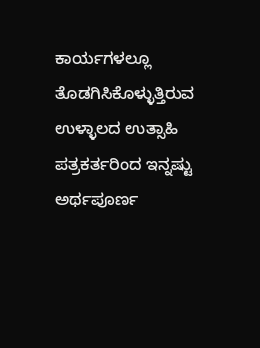ಕಾರ್ಯಗಳಲ್ಲೂ ತೊಡಗಿಸಿಕೊಳ್ಳುತ್ತಿರುವ ಉಳ್ಳಾಲದ ಉತ್ಸಾಹಿ ಪತ್ರಕರ್ತರಿಂದ ಇನ್ನಷ್ಟು ಅರ್ಥಪೂರ್ಣ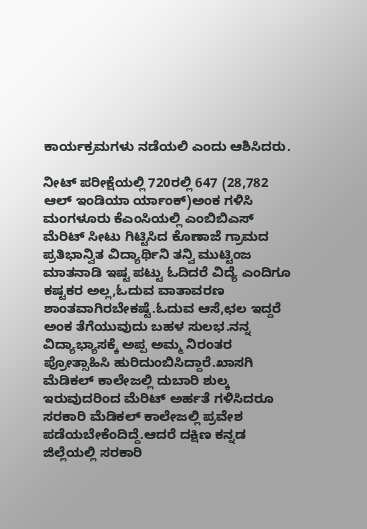ಕಾರ್ಯಕ್ರಮಗಳು ನಡೆಯಲಿ ಎಂದು ಆಶಿಸಿದರು.

ನೀಟ್ ಪರೀಕ್ಷೆಯಲ್ಲಿ 720ರಲ್ಲಿ 647 (28,782 ಆಲ್ ಇಂಡಿಯಾ ರ್ಯಾಂಕ್)ಅಂಕ ಗಳಿಸಿ ಮಂಗಳೂರು ಕೆಎಂಸಿಯಲ್ಲಿ ಎಂಬಿಬಿಎಸ್ ಮೆರಿಟ್ ಸೀಟು ಗಿಟ್ಟಿಸಿದ ಕೊಣಾಜೆ ಗ್ರಾಮದ ಪ್ರತಿಭಾನ್ವಿತ ವಿದ್ಯಾರ್ಥಿನಿ ತನ್ವಿ ಮುಟ್ಟಿಂಜ ಮಾತನಾಡಿ ಇಷ್ಟ ಪಟ್ಟು ಓದಿದರೆ ವಿದ್ಯೆ ಎಂದಿಗೂ ಕಷ್ಟಕರ ಅಲ್ಲ,ಓದುವ ವಾತಾವರಣ ಶಾಂತವಾಗಿರಬೇಕಷ್ಟೆ.ಓದುವ ಆಸೆ,ಛಲ ಇದ್ದರೆ ಅಂಕ ತೆಗೆಯುವುದು ಬಹಳ ಸುಲಭ.ನನ್ನ ವಿದ್ಯಾಭ್ಯಾಸಕ್ಕೆ ಅಪ್ಪ ಅಮ್ಮ ನಿರಂತರ ಪ್ರೋತ್ಸಾಹಿಸಿ ಹುರಿದುಂಬಿಸಿದ್ದಾರೆ.ಖಾಸಗಿ ಮೆಡಿಕಲ್ ಕಾಲೇಜಲ್ಲಿ ದುಬಾರಿ ಶುಲ್ಕ ಇರುವುದರಿಂದ ಮೆರಿಟ್ ಅರ್ಹತೆ ಗಳಿಸಿದರೂ ಸರಕಾರಿ ಮೆಡಿಕಲ್ ಕಾಲೇಜಲ್ಲಿ ಪ್ರವೇಶ ಪಡೆಯಬೇಕೆಂದಿದ್ದೆ.ಆದರೆ ದಕ್ಷಿಣ ಕನ್ನಡ ಜಿಲ್ಲೆಯಲ್ಲಿ ಸರಕಾರಿ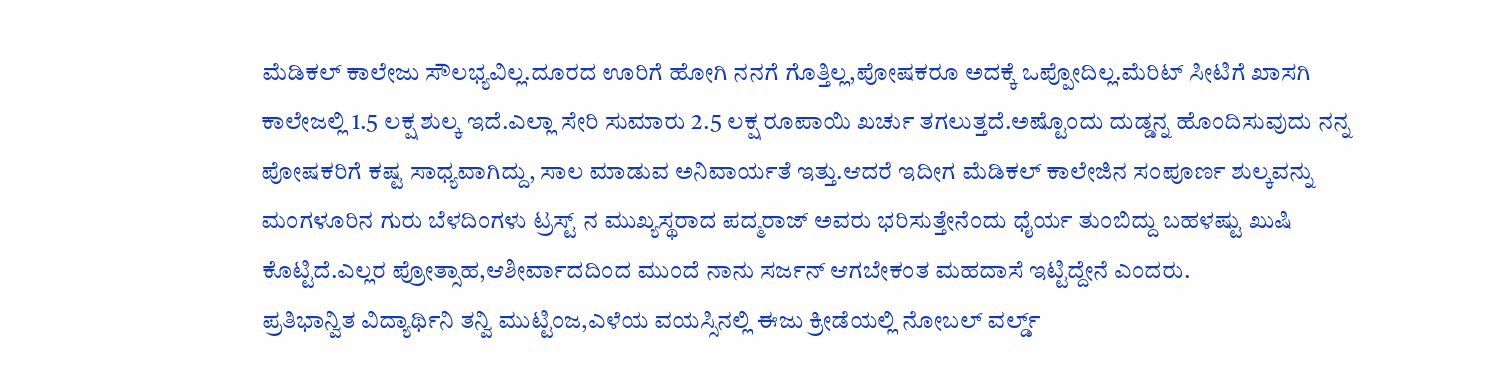ಮೆಡಿಕಲ್ ಕಾಲೇಜು ಸೌಲಭ್ಯವಿಲ್ಲ.ದೂರದ ಊರಿಗೆ ಹೋಗಿ ನನಗೆ ಗೊತ್ತಿಲ್ಲ,ಪೋಷಕರೂ ಅದಕ್ಕೆ ಒಪ್ಪೋದಿಲ್ಲ.ಮೆರಿಟ್ ಸೀಟಿಗೆ ಖಾಸಗಿ ಕಾಲೇಜಲ್ಲಿ 1.5 ಲಕ್ಷ ಶುಲ್ಕ ಇದೆ.ಎಲ್ಲಾ ಸೇರಿ ಸುಮಾರು 2.5 ಲಕ್ಷ ರೂಪಾಯಿ ಖರ್ಚು ತಗಲುತ್ತದೆ.ಅಷ್ಟೊಂದು ದುಡ್ಡನ್ನ ಹೊಂದಿಸುವುದು ನನ್ನ ಪೋಷಕರಿಗೆ ಕಷ್ಟ ಸಾಧ್ಯವಾಗಿದ್ದು, ಸಾಲ ಮಾಡುವ ಅನಿವಾರ್ಯತೆ ಇತ್ತು.ಆದರೆ ಇದೀಗ ಮೆಡಿಕಲ್ ಕಾಲೇಜಿನ ಸಂಪೂರ್ಣ ಶುಲ್ಕವನ್ನು ಮಂಗಳೂರಿನ ಗುರು ಬೆಳದಿಂಗಳು ಟ್ರಸ್ಟ್ ನ ಮುಖ್ಯಸ್ಥರಾದ ಪದ್ಮರಾಜ್ ಅವರು ಭರಿಸುತ್ತೇನೆಂದು ಧೈರ್ಯ ತುಂಬಿದ್ದು ಬಹಳಷ್ಟು ಖುಷಿ ಕೊಟ್ಟಿದೆ.ಎಲ್ಲರ ಪ್ರೋತ್ಸಾಹ,ಆಶೀರ್ವಾದದಿಂದ ಮುಂದೆ ನಾನು ಸರ್ಜನ್ ಆಗಬೇಕಂತ ಮಹದಾಸೆ ಇಟ್ಟಿದ್ದೇನೆ ಎಂದರು.
ಪ್ರತಿಭಾನ್ವಿತ ವಿದ್ಯಾರ್ಥಿನಿ ತನ್ವಿ ಮುಟ್ಟಿಂಜ,ಎಳೆಯ ವಯಸ್ಸಿನಲ್ಲಿ ಈಜು ಕ್ರೀಡೆಯಲ್ಲಿ ನೋಬಲ್ ವರ್ಲ್ಡ್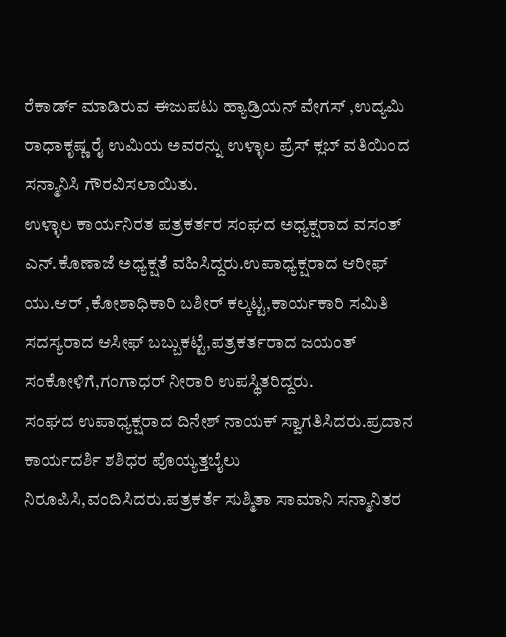ರೆಕಾರ್ಡ್ ಮಾಡಿರುವ ಈಜುಪಟು ಹ್ಯಾಡ್ರಿಯನ್ ವೇಗಸ್ ,ಉದ್ಯಮಿ ರಾಧಾಕೃಷ್ಣ ರೈ ಉಮಿಯ ಅವರನ್ನು ಉಳ್ಳಾಲ ಪ್ರೆಸ್ ಕ್ಲಬ್ ವತಿಯಿಂದ ಸನ್ಮಾನಿಸಿ ಗೌರವಿಸಲಾಯಿತು.
ಉಳ್ಳಾಲ ಕಾರ್ಯನಿರತ ಪತ್ರಕರ್ತರ ಸಂಘದ ಅಧ್ಯಕ್ಷರಾದ ವಸಂತ್ ಎನ್.ಕೊಣಾಜೆ ಅಧ್ಯಕ್ಷತೆ ವಹಿಸಿದ್ದರು.ಉಪಾಧ್ಯಕ್ಷರಾದ ಆರೀಫ್ ಯು.ಆರ್ ,ಕೋಶಾಧಿಕಾರಿ ಬಶೀರ್ ಕಲ್ಕಟ್ಟ,ಕಾರ್ಯಕಾರಿ ಸಮಿತಿ ಸದಸ್ಯರಾದ ಆಸೀಫ್ ಬಬ್ಬುಕಟ್ಟೆ,ಪತ್ರಕರ್ತರಾದ ಜಯಂತ್ ಸಂಕೋಳಿಗೆ,ಗಂಗಾಧರ್ ನೀರಾರಿ ಉಪಸ್ಥಿತರಿದ್ದರು.
ಸಂಘದ ಉಪಾಧ್ಯಕ್ಷರಾದ ದಿನೇಶ್ ನಾಯಕ್ ಸ್ವಾಗತಿಸಿದರು.ಪ್ರದಾನ ಕಾರ್ಯದರ್ಶಿ ಶಶಿಧರ ಪೊಯ್ಯತ್ತಬೈಲು ನಿರೂಪಿಸಿ,ವಂದಿಸಿದರು.ಪತ್ರಕರ್ತೆ ಸುಶ್ಮಿತಾ ಸಾಮಾನಿ ಸನ್ಮಾನಿತರ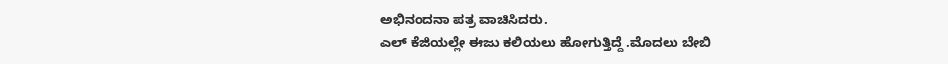ಅಭಿನಂದನಾ ಪತ್ರ ವಾಚಿಸಿದರು.
ಎಲ್ ಕೆಜಿಯಲ್ಲೇ ಈಜು ಕಲಿಯಲು ಹೋಗುತ್ತಿದ್ದೆ .ಮೊದಲು ಬೇಬಿ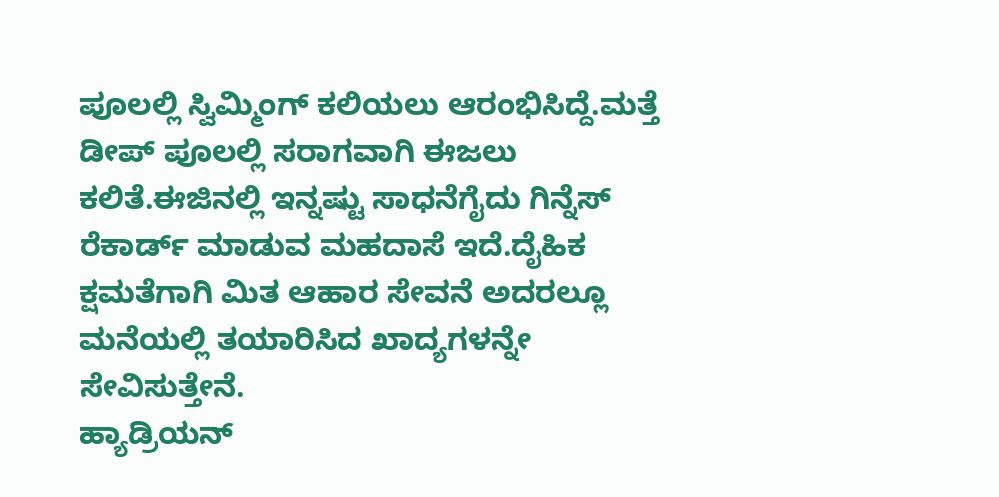ಪೂಲಲ್ಲಿ ಸ್ವಿಮ್ಮಿಂಗ್ ಕಲಿಯಲು ಆರಂಭಿಸಿದ್ದೆ.ಮತ್ತೆ ಡೀಪ್ ಪೂಲಲ್ಲಿ ಸರಾಗವಾಗಿ ಈಜಲು ಕಲಿತೆ.ಈಜಿನಲ್ಲಿ ಇನ್ನಷ್ಟು ಸಾಧನೆಗೈದು ಗಿನ್ನೆಸ್ ರೆಕಾರ್ಡ್ ಮಾಡುವ ಮಹದಾಸೆ ಇದೆ.ದೈಹಿಕ ಕ್ಷಮತೆಗಾಗಿ ಮಿತ ಆಹಾರ ಸೇವನೆ ಅದರಲ್ಲೂ ಮನೆಯಲ್ಲಿ ತಯಾರಿಸಿದ ಖಾದ್ಯಗಳನ್ನೇ ಸೇವಿಸುತ್ತೇನೆ.
ಹ್ಯಾಡ್ರಿಯನ್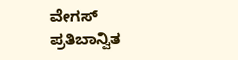ವೇಗಸ್
ಪ್ರತಿಬಾನ್ವಿತ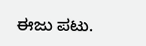ಈಜು ಪಟು.